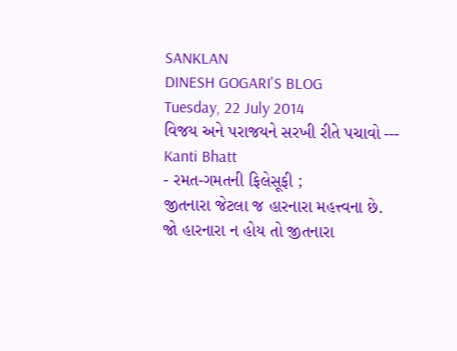SANKLAN
DINESH GOGARI'S BLOG
Tuesday, 22 July 2014
વિજય અને પરાજયને સરખી રીતે પચાવો --- Kanti Bhatt
- રમત-ગમતની ફિલેસૂફી ;
જીતનારા જેટલા જ હારનારા મહત્ત્વના છે.
જો હારનારા ન હોય તો જીતનારા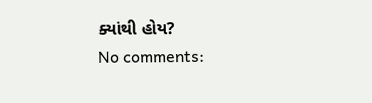ક્યાંથી હોય?
No comments: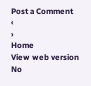Post a Comment
‹
›
Home
View web version
No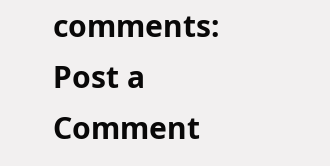comments:
Post a Comment